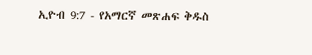ኢዮብ 9:7 - የአማርኛ መጽሐፍ ቅዱስ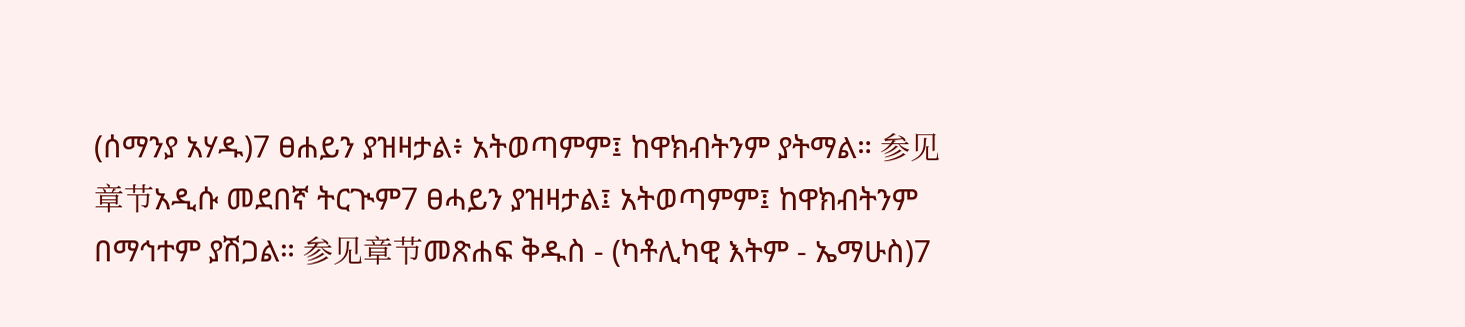(ሰማንያ አሃዱ)7 ፀሐይን ያዝዛታል፥ አትወጣምም፤ ከዋክብትንም ያትማል። 参见章节አዲሱ መደበኛ ትርጒም7 ፀሓይን ያዝዛታል፤ አትወጣምም፤ ከዋክብትንም በማኅተም ያሽጋል። 参见章节መጽሐፍ ቅዱስ - (ካቶሊካዊ እትም - ኤማሁስ)7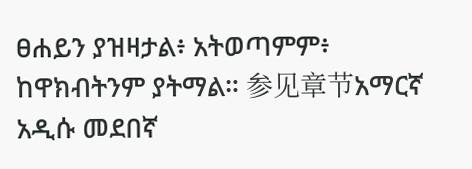ፀሐይን ያዝዛታል፥ አትወጣምም፥ ከዋክብትንም ያትማል። 参见章节አማርኛ አዲሱ መደበኛ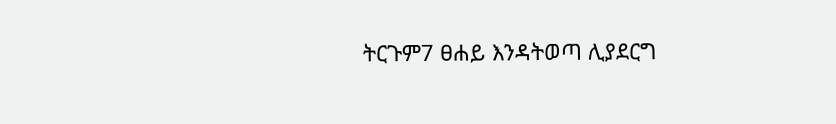ትርጉም7 ፀሐይ እንዳትወጣ ሊያደርግ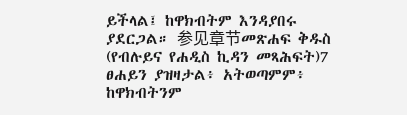ይችላል፤ ከዋክብትም እንዳያበሩ ያደርጋል። 参见章节መጽሐፍ ቅዱስ (የብሉይና የሐዲስ ኪዳን መጻሕፍት)7 ፀሐይን ያዝዛታል፥ አትወጣምም፥ ከዋክብትንም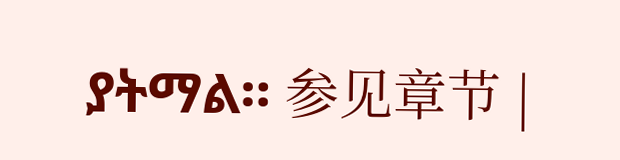ያትማል። 参见章节 |